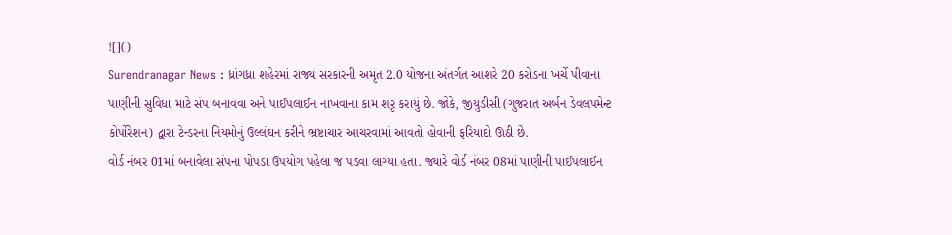![]()
Surendranagar News : ધ્રાંગધ્રા શહેરમાં રાજ્ય સરકારની અમૃત 2.0 યોજના અંતર્ગત આશરે 20 કરોડના ખર્ચે પીવાના પાણીની સુવિધા માટે સંપ બનાવવા અને પાઈપલાઈન નાખવાના કામ શરૃ કરાયું છે. જોકે, જીયુડીસી (ગુજરાત અર્બન ડેવલપમેન્ટ કોર્પોરેશન) દ્વારા ટેન્ડરના નિયમોનું ઉલ્લંઘન કરીને ભ્રષ્ટાચાર આચરવામાં આવતો હોવાની ફરિયાદો ઊઠી છે.
વોર્ડ નંબર 01માં બનાવેલા સંપના પોપડા ઉપયોગ પહેલા જ પડવા લાગ્યા હતા. જ્યારે વોર્ડ નંબર 08માં પાણીની પાઈપલાઈન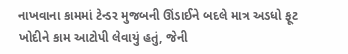નાખવાના કામમાં ટેન્ડર મુજબની ઊંડાઈને બદલે માત્ર અડધો ફૂટ ખોદીને કામ આટોપી લેવાયું હતું, જેની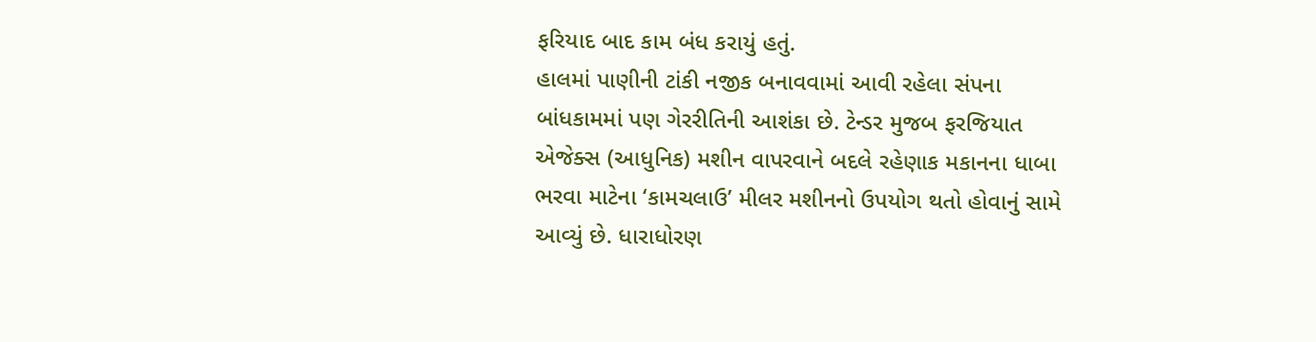ફરિયાદ બાદ કામ બંધ કરાયું હતું.
હાલમાં પાણીની ટાંકી નજીક બનાવવામાં આવી રહેલા સંપના બાંધકામમાં પણ ગેરરીતિની આશંકા છે. ટેન્ડર મુજબ ફરજિયાત એજેક્સ (આધુનિક) મશીન વાપરવાને બદલે રહેણાક મકાનના ધાબા ભરવા માટેના ‘કામચલાઉ’ મીલર મશીનનો ઉપયોગ થતો હોવાનું સામે આવ્યું છે. ધારાધોરણ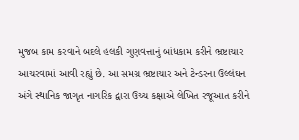મુજબ કામ કરવાને બદલે હલકી ગુણવત્તાનું બાંધકામ કરીને ભ્રષ્ટાચાર આચરવામાં આવી રહ્યું છે. આ સમગ્ર ભ્રષ્ટાચાર અને ટેન્ડરના ઉલ્લંઘન અંગે સ્થાનિક જાગૃત નાગરિક દ્વારા ઉચ્ચ કક્ષાએ લેખિત રજૂઆત કરીને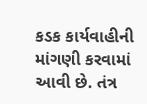કડક કાર્યવાહીની માંગણી કરવામાં આવી છે. તંત્ર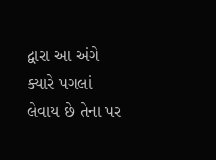દ્વારા આ અંગે ક્યારે પગલાં લેવાય છે તેના પર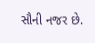સૌની નજર છે.